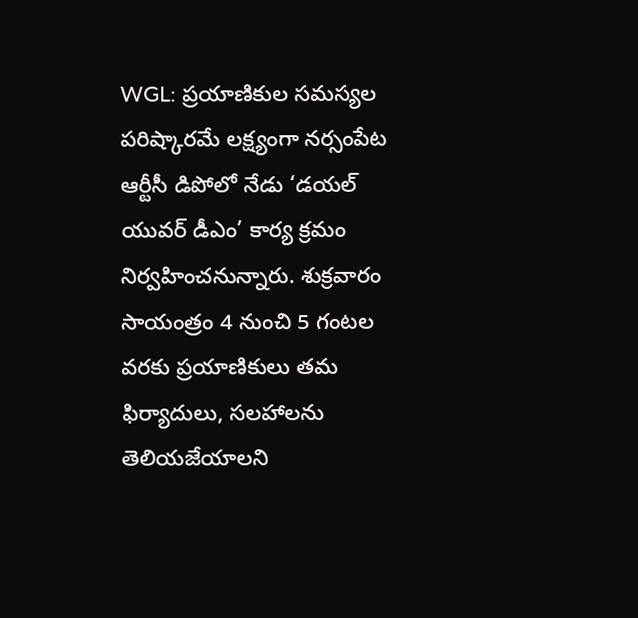WGL: ప్రయాణికుల సమస్యల పరిష్కారమే లక్ష్యంగా నర్సంపేట ఆర్టీసీ డిపోలో నేడు ‘డయల్ యువర్ డీఎం’ కార్య క్రమం నిర్వహించనున్నారు. శుక్రవారం సాయంత్రం 4 నుంచి 5 గంటల వరకు ప్రయాణికులు తమ ఫిర్యాదులు, సలహాలను తెలియజేయాలని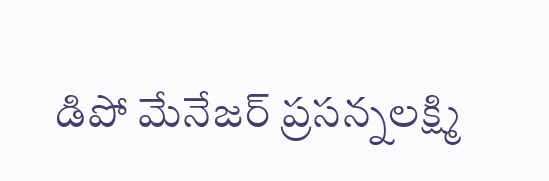డిపో మేనేజర్ ప్రసన్నలక్ష్మి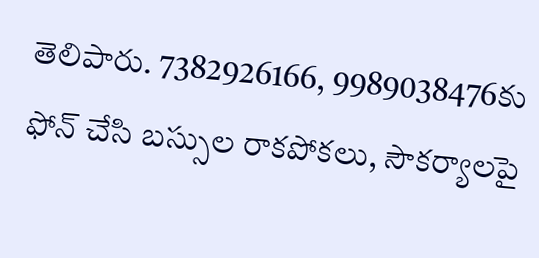తెలిపారు. 7382926166, 9989038476కు ఫోన్ చేసి బస్సుల రాకపోకలు, సౌకర్యాలపై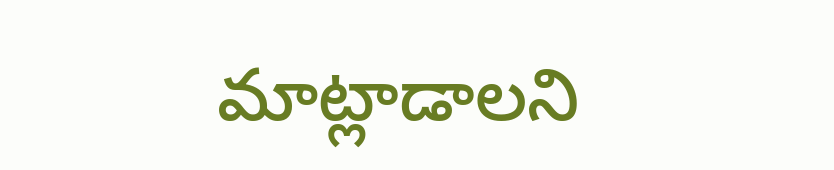మాట్లాడాలని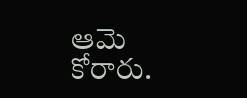ఆమె కోరారు.